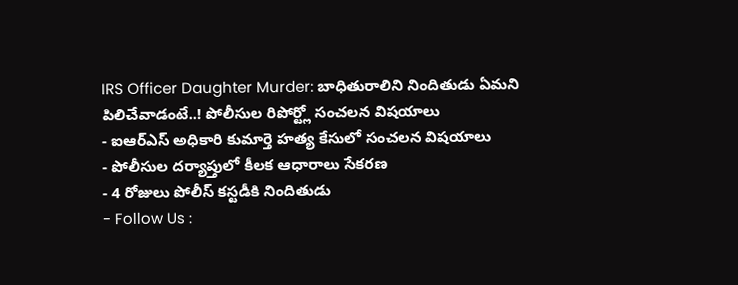IRS Officer Daughter Murder: బాధితురాలిని నిందితుడు ఏమని పిలిచేవాడంటే..! పోలీసుల రిపోర్ట్లో సంచలన విషయాలు
- ఐఆర్ఎస్ అధికారి కుమార్తె హత్య కేసులో సంచలన విషయాలు
- పోలీసుల దర్యాప్తులో కీలక ఆధారాలు సేకరణ
- 4 రోజులు పోలీస్ కస్టడీకి నిందితుడు
- Follow Us :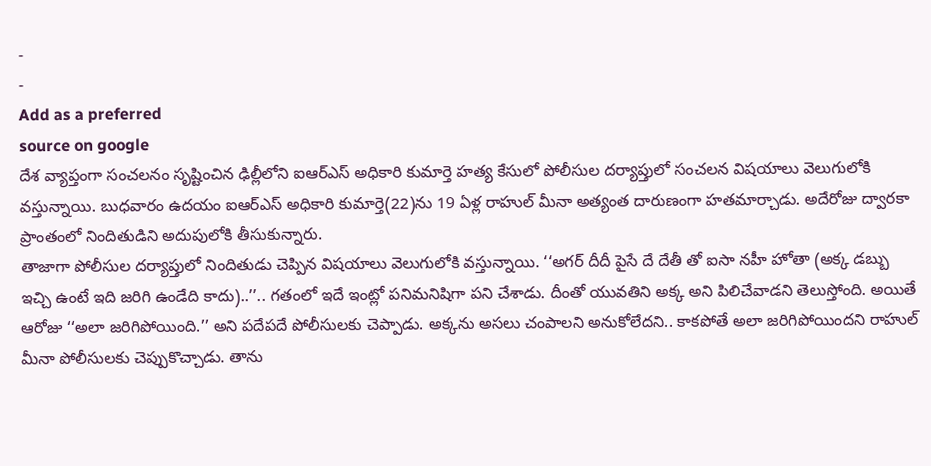-
-
Add as a preferred
source on google
దేశ వ్యాప్తంగా సంచలనం సృష్టించిన ఢిల్లీలోని ఐఆర్ఎస్ అధికారి కుమార్తె హత్య కేసులో పోలీసుల దర్యాప్తులో సంచలన విషయాలు వెలుగులోకి వస్తున్నాయి. బుధవారం ఉదయం ఐఆర్ఎస్ అధికారి కుమార్తె(22)ను 19 ఏళ్ల రాహుల్ మీనా అత్యంత దారుణంగా హతమార్చాడు. అదేరోజు ద్వారకా ప్రాంతంలో నిందితుడిని అదుపులోకి తీసుకున్నారు.
తాజాగా పోలీసుల దర్యాప్తులో నిందితుడు చెప్పిన విషయాలు వెలుగులోకి వస్తున్నాయి. ‘‘అగర్ దీదీ పైసే దే దేతీ తో ఐసా నహీ హోతా (అక్క డబ్బు ఇచ్చి ఉంటే ఇది జరిగి ఉండేది కాదు)..’’.. గతంలో ఇదే ఇంట్లో పనిమనిషిగా పని చేశాడు. దీంతో యువతిని అక్క అని పిలిచేవాడని తెలుస్తోంది. అయితే ఆరోజు ‘‘అలా జరిగిపోయింది.’’ అని పదేపదే పోలీసులకు చెప్పాడు. అక్కను అసలు చంపాలని అనుకోలేదని.. కాకపోతే అలా జరిగిపోయిందని రాహుల్ మీనా పోలీసులకు చెప్పుకొచ్చాడు. తాను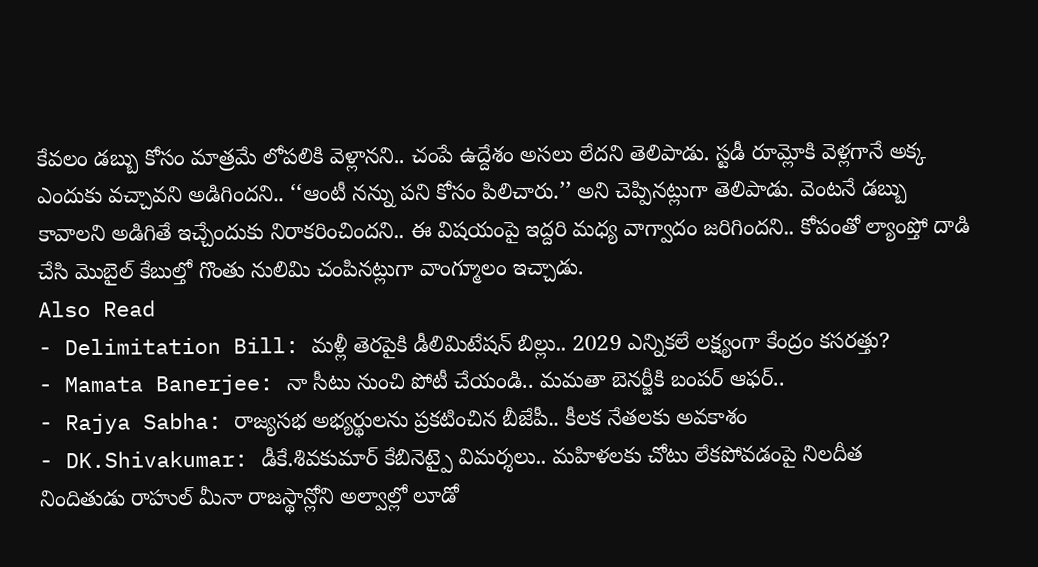కేవలం డబ్బు కోసం మాత్రమే లోపలికి వెళ్లానని.. చంపే ఉద్దేశం అసలు లేదని తెలిపాడు. స్టడీ రూమ్లోకి వెళ్లగానే అక్క ఎందుకు వచ్చావని అడిగిందని.. ‘‘ఆంటీ నన్ను పని కోసం పిలిచారు.’’ అని చెప్పినట్లుగా తెలిపాడు. వెంటనే డబ్బు కావాలని అడిగితే ఇచ్చేందుకు నిరాకరించిందని.. ఈ విషయంపై ఇద్దరి మధ్య వాగ్వాదం జరిగిందని.. కోపంతో ల్యాంప్తో దాడి చేసి మొబైల్ కేబుల్తో గొంతు నులిమి చంపినట్లుగా వాంగ్మూలం ఇచ్చాడు.
Also Read
- Delimitation Bill: మళ్లీ తెరపైకి డీలిమిటేషన్ బిల్లు.. 2029 ఎన్నికలే లక్ష్యంగా కేంద్రం కసరత్తు?
- Mamata Banerjee: నా సీటు నుంచి పోటీ చేయండి.. మమతా బెనర్జీకి బంపర్ ఆఫర్..
- Rajya Sabha: రాజ్యసభ అభ్యర్థులను ప్రకటించిన బీజేపీ.. కీలక నేతలకు అవకాశం
- DK.Shivakumar: డీకే.శివకుమార్ కేబినెట్పై విమర్శలు.. మహిళలకు చోటు లేకపోవడంపై నిలదీత
నిందితుడు రాహుల్ మీనా రాజస్థాన్లోని అల్వాల్లో లూడో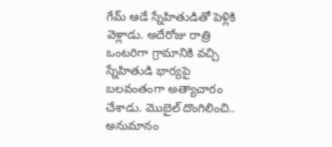గేమ్ ఆడే స్నేహితుడితో పెళ్లికి వెళ్లాడు. అదేరోజు రాత్రి ఒంటరిగా గ్రామానికి వచ్చి స్నేహితుడి భార్యపై బలవంతంగా అత్యాచారం చేశాడు. మొబైల్ దొంగిలించి.. అనుమానం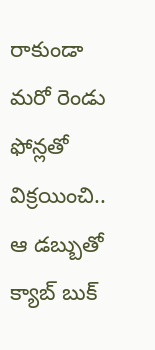రాకుండా మరో రెండు ఫోన్లతో విక్రయించి.. ఆ డబ్బుతో క్యాబ్ బుక్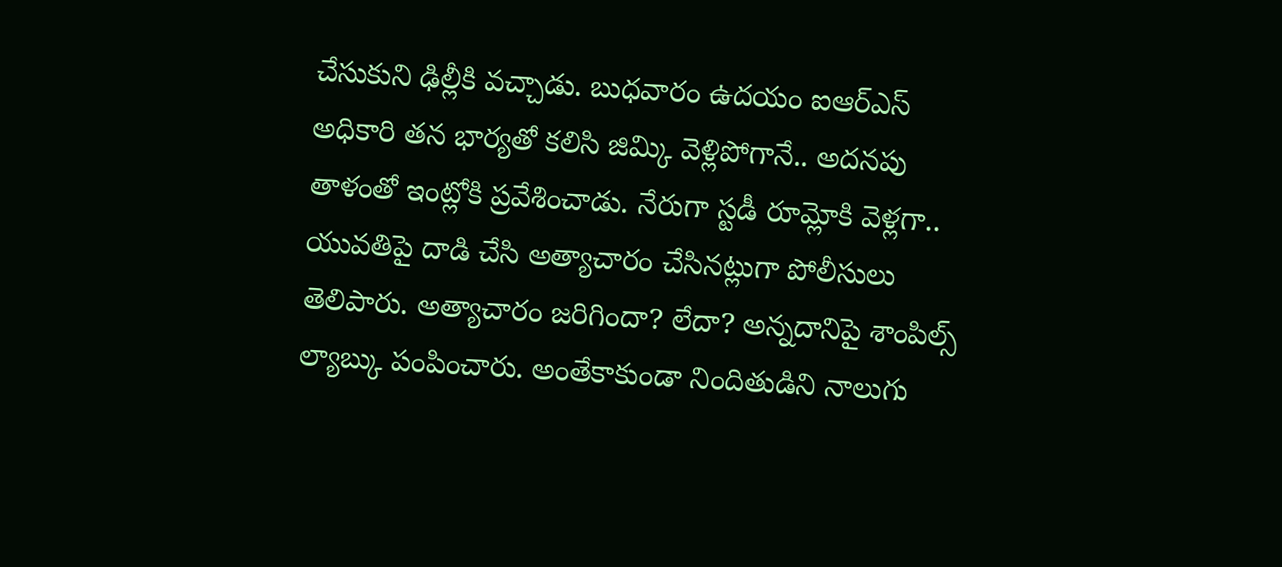చేసుకుని ఢిల్లీకి వచ్చాడు. బుధవారం ఉదయం ఐఆర్ఎస్ అధికారి తన భార్యతో కలిసి జిమ్కి వెళ్లిపోగానే.. అదనపు తాళంతో ఇంట్లోకి ప్రవేశించాడు. నేరుగా స్టడీ రూమ్లోకి వెళ్లగా.. యువతిపై దాడి చేసి అత్యాచారం చేసినట్లుగా పోలీసులు తెలిపారు. అత్యాచారం జరిగిందా? లేదా? అన్నదానిపై శాంపిల్స్ ల్యాబ్కు పంపించారు. అంతేకాకుండా నిందితుడిని నాలుగు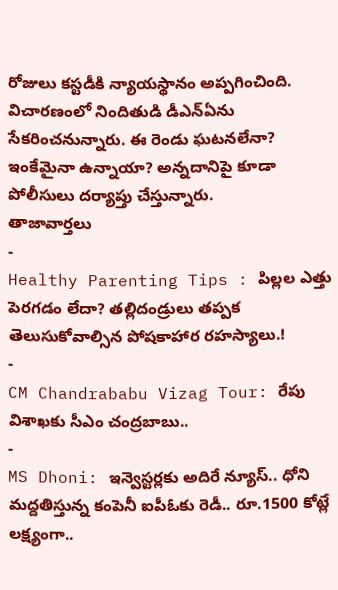రోజులు కస్టడీకి న్యాయస్థానం అప్పగించింది. విచారణంలో నిందితుడి డీఎన్ఏను సేకరించనున్నారు. ఈ రెండు ఘటనలేనా? ఇంకేమైనా ఉన్నాయా? అన్నదానిపై కూడా పోలీసులు దర్యాప్తు చేస్తున్నారు.
తాజావార్తలు
-
Healthy Parenting Tips : పిల్లల ఎత్తు పెరగడం లేదా? తల్లిదండ్రులు తప్పక తెలుసుకోవాల్సిన పోషకాహార రహస్యాలు.!
-
CM Chandrababu Vizag Tour: రేపు విశాఖకు సీఎం చంద్రబాబు..
-
MS Dhoni: ఇన్వెస్టర్లకు అదిరే న్యూస్.. ధోని మద్దతిస్తున్న కంపెనీ ఐపీఓకు రెడీ.. రూ.1500 కోట్లే లక్ష్యంగా..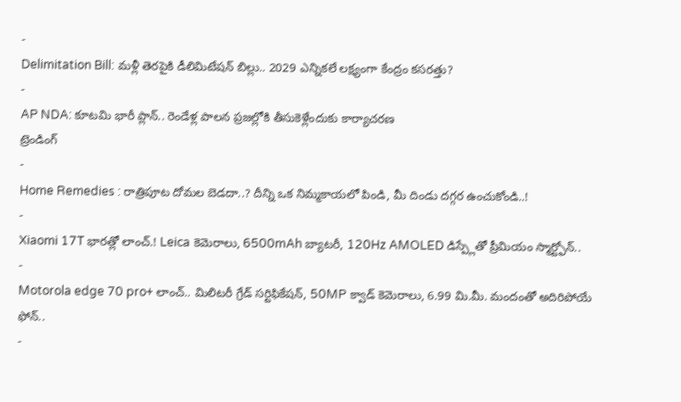-
Delimitation Bill: మళ్లీ తెరపైకి డీలిమిటేషన్ బిల్లు.. 2029 ఎన్నికలే లక్ష్యంగా కేంద్రం కసరత్తు?
-
AP NDA: కూటమి భారీ ప్లాన్.. రెండేళ్ల పాలన ప్రజల్లోకి తీసుకెళ్లేందుకు కార్యాచరణ
ట్రెండింగ్
-
Home Remedies : రాత్రిపూట దోమల బెడదా..? దీన్ని ఒక నిమ్మకాయలో పిండి, మీ దిండు దగ్గర ఉంచుకోండి..!
-
Xiaomi 17T భారత్లో లాంచ్.! Leica కెమెరాలు, 6500mAh బ్యాటరీ, 120Hz AMOLED డిస్ప్లేతో ప్రీమియం స్మార్ట్ఫోన్..
-
Motorola edge 70 pro+ లాంచ్.. మిలిటరీ గ్రేడ్ సర్టిఫికేషన్, 50MP క్వాడ్ కెమెరాలు, 6.99 మి.మీ. మందంతో అదిరిపోయే ఫోన్..
-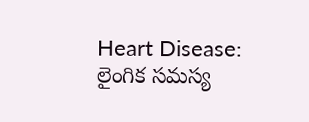Heart Disease: లైంగిక సమస్య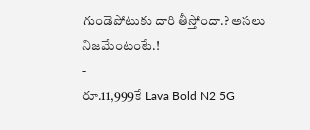గుండెపోటుకు దారి తీస్తోందా.? అసలు నిజమేంటంటే.!
-
రూ.11,999కే Lava Bold N2 5G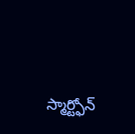స్మార్ట్ఫోన్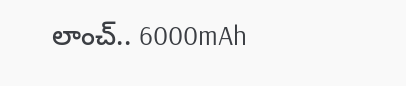లాంచ్.. 6000mAh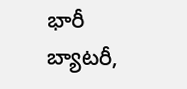భారీ బ్యాటరీ,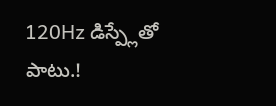120Hz డిస్ప్లేతో పాటు.!